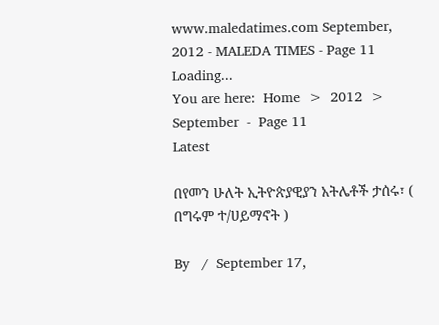www.maledatimes.com September, 2012 - MALEDA TIMES - Page 11
Loading...
You are here:  Home  >  2012  >  September  -  Page 11
Latest

በየመን ሁለት ኢትዮጵያዊያን አትሌቶች ታሰሩ፣ ( በግሩም ተ/ሀይማኖት )

By   /  September 17,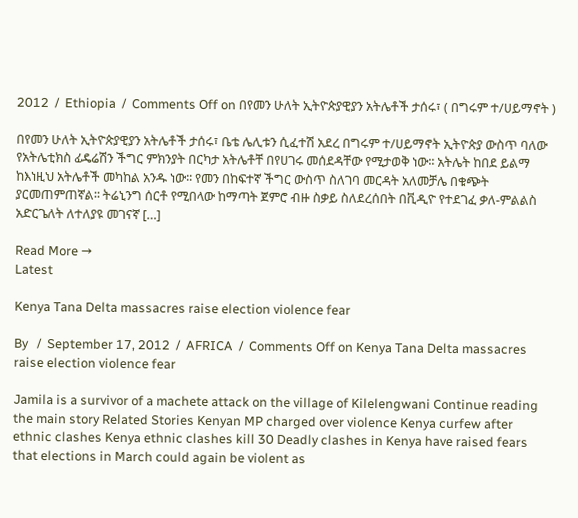2012  /  Ethiopia  /  Comments Off on በየመን ሁለት ኢትዮጵያዊያን አትሌቶች ታሰሩ፣ ( በግሩም ተ/ሀይማኖት )

በየመን ሁለት ኢትዮጵያዊያን አትሌቶች ታሰሩ፣ ቤቴ ሌሊቱን ሲፈተሽ አደረ በግሩም ተ/ሀይማኖት ኢትዮጵያ ውስጥ ባለው የአትሌቲክስ ፊዴሬሽን ችግር ምክንያት በርካታ አትሌቶቸ በየሀገሩ መሰደዳቸው የሚታወቅ ነው፡፡ አትሌት ከበደ ይልማ ከእነዚህ አትሌቶች መካከል አንዱ ነው፡፡ የመን በከፍተኛ ችግር ውስጥ ስለገባ መርዳት አለመቻሌ በቁጭት ያርመጠምጠኛል፡፡ ትሬኒንግ ሰርቶ የሚበላው ከማጣት ጀምሮ ብዙ ስቃይ ስለደረሰበት በቪዲዮ የተደገፈ ቃለ-ምልልስ አድርጌለት ለተለያዩ መገናኛ […]

Read More →
Latest

Kenya Tana Delta massacres raise election violence fear

By   /  September 17, 2012  /  AFRICA  /  Comments Off on Kenya Tana Delta massacres raise election violence fear

Jamila is a survivor of a machete attack on the village of Kilelengwani Continue reading the main story Related Stories Kenyan MP charged over violence Kenya curfew after ethnic clashes Kenya ethnic clashes kill 30 Deadly clashes in Kenya have raised fears that elections in March could again be violent as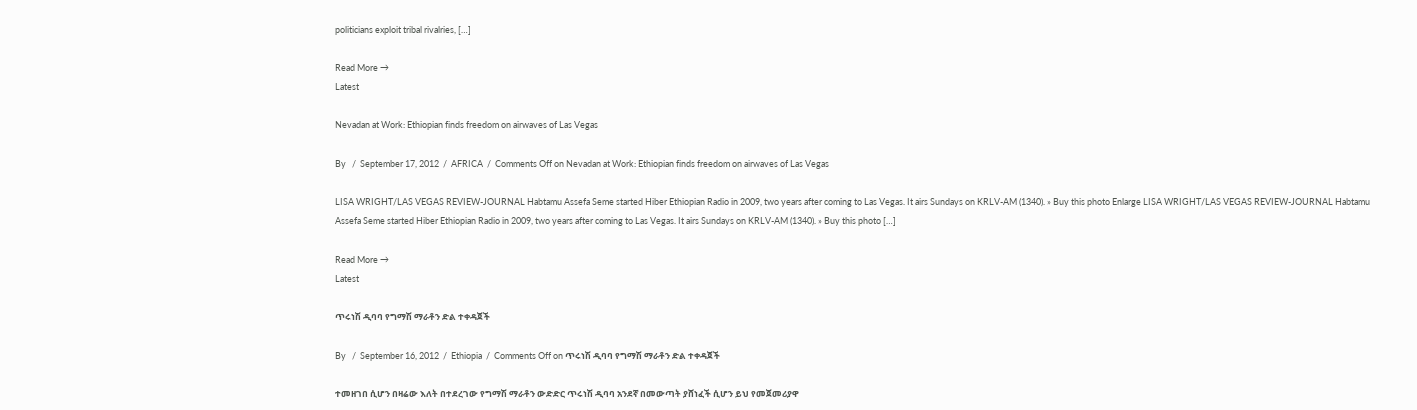politicians exploit tribal rivalries, […]

Read More →
Latest

Nevadan at Work: Ethiopian finds freedom on airwaves of Las Vegas

By   /  September 17, 2012  /  AFRICA  /  Comments Off on Nevadan at Work: Ethiopian finds freedom on airwaves of Las Vegas

LISA WRIGHT/LAS VEGAS REVIEW-JOURNAL Habtamu Assefa Seme started Hiber Ethiopian Radio in 2009, two years after coming to Las Vegas. It airs Sundays on KRLV-AM (1340). » Buy this photo Enlarge LISA WRIGHT/LAS VEGAS REVIEW-JOURNAL Habtamu Assefa Seme started Hiber Ethiopian Radio in 2009, two years after coming to Las Vegas. It airs Sundays on KRLV-AM (1340). » Buy this photo […]

Read More →
Latest

ጥሩነሽ ዲባባ የግማሽ ማራቶን ድል ተቀዳጀች

By   /  September 16, 2012  /  Ethiopia  /  Comments Off on ጥሩነሽ ዲባባ የግማሽ ማራቶን ድል ተቀዳጀች

ተመዘገበ ሲሆን በዛሬው እለት በተደረገው የግማሽ ማራቶን ውድድር ጥሩነሽ ዲባባ አንደኛ በመውጣት ያሸነፈች ሲሆን ይህ የመጀመሪያዋ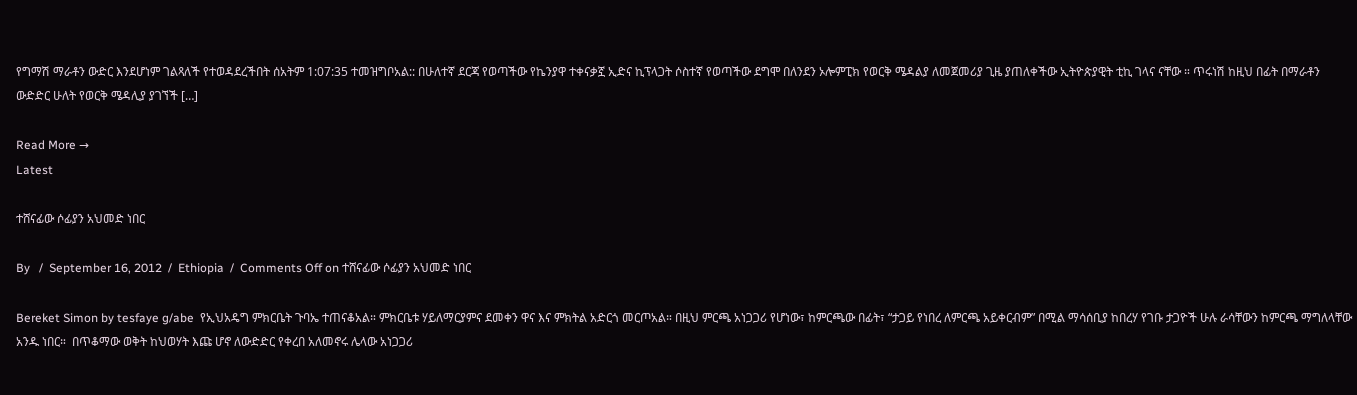የግማሽ ማራቶን ውድር እንደሆነም ገልጻለች የተወዳደረችበት ሰአትም 1:07:35 ተመዝግቦአል:: በሁለተኛ ደርጃ የወጣችው የኬንያዋ ተቀናቃኟ ኢድና ኪፕላጋት ሶስተኛ የወጣችው ደግሞ በለንደን ኦሎምፒክ የወርቅ ሜዳልያ ለመጀመሪያ ጊዜ ያጠለቀችው ኢትዮጵያዊት ቲኪ ገላና ናቸው ። ጥሩነሽ ከዚህ በፊት በማራቶን ውድድር ሁለት የወርቅ ሜዳሊያ ያገኘች […]

Read More →
Latest

ተሸናፊው ሶፊያን አህመድ ነበር

By   /  September 16, 2012  /  Ethiopia  /  Comments Off on ተሸናፊው ሶፊያን አህመድ ነበር

Bereket Simon by tesfaye g/abe  የኢህአዴግ ምክርቤት ጉባኤ ተጠናቆአል። ምክርቤቱ ሃይለማርያምና ደመቀን ዋና እና ምክትል አድርጎ መርጦአል። በዚህ ምርጫ አነጋጋሪ የሆነው፣ ከምርጫው በፊት፣ “ታጋይ የነበረ ለምርጫ አይቀርብም” በሚል ማሳሰቢያ ከበረሃ የገቡ ታጋዮች ሁሉ ራሳቸውን ከምርጫ ማግለላቸው አንዱ ነበር።  በጥቆማው ወቅት ከህወሃት እጩ ሆኖ ለውድድር የቀረበ አለመኖሩ ሌላው አነጋጋሪ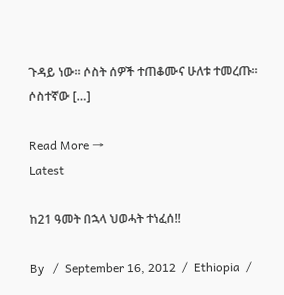ጉዳይ ነው። ሶስት ሰዎች ተጠቆሙና ሁለቱ ተመረጡ። ሶስተኛው […]

Read More →
Latest

ከ21 ዓመት በኋላ ህወሓት ተነፈሰ!!

By   /  September 16, 2012  /  Ethiopia  /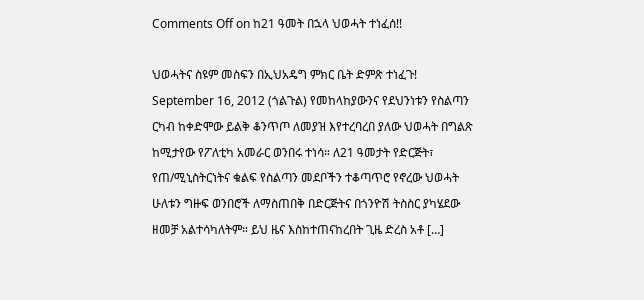Comments Off on ከ21 ዓመት በኋላ ህወሓት ተነፈሰ!!

ህወሓትና ስዩም መስፍን በኢህአዴግ ምክር ቤት ድምጽ ተነፈጉ! September 16, 2012 (ጎልጉል) የመከላከያውንና የደህንነቱን የስልጣን ርካብ ከቀድሞው ይልቅ ቆንጥጦ ለመያዝ እየተረባረበ ያለው ህወሓት በግልጽ ከሚታየው የፖለቲካ አመራር ወንበሩ ተነሳ። ለ21 ዓመታት የድርጅት፣ የጠ/ሚኒስትርነትና ቁልፍ የስልጣን መደቦችን ተቆጣጥሮ የኖረው ህወሓት ሁለቱን ግዙፍ ወንበሮች ለማስጠበቅ በድርጅትና በጎንዮሽ ትስስር ያካሄደው ዘመቻ አልተሳካለትም። ይህ ዜና እስከተጠናከረበት ጊዜ ድረስ አቶ […]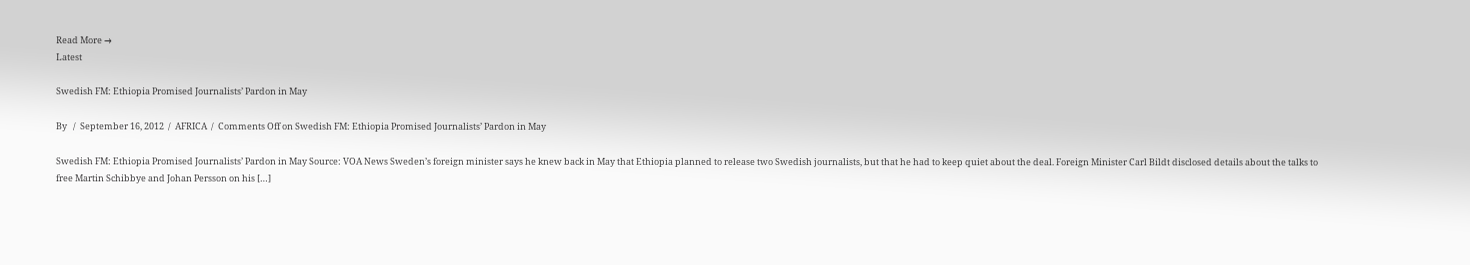Read More →
Latest

Swedish FM: Ethiopia Promised Journalists’ Pardon in May

By   /  September 16, 2012  /  AFRICA  /  Comments Off on Swedish FM: Ethiopia Promised Journalists’ Pardon in May

Swedish FM: Ethiopia Promised Journalists’ Pardon in May Source: VOA News Sweden’s foreign minister says he knew back in May that Ethiopia planned to release two Swedish journalists, but that he had to keep quiet about the deal. Foreign Minister Carl Bildt disclosed details about the talks to free Martin Schibbye and Johan Persson on his […]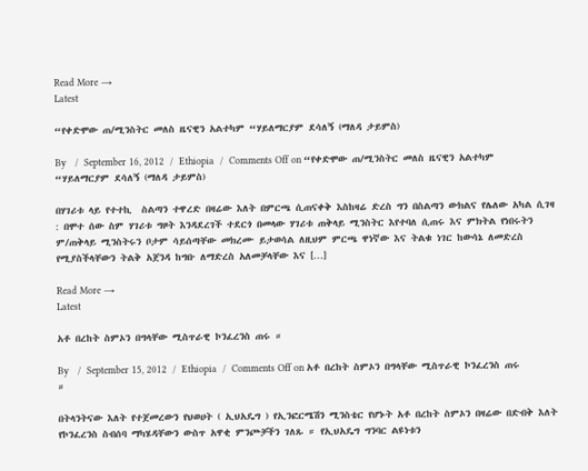Read More →
Latest

“የቀድሞው ጠ/ሚንስትር መለስ ዜናዊን አልተካም “ሃይለማርያም ደሳለኝ (ማለዳ ታይምስ)

By   /  September 16, 2012  /  Ethiopia  /  Comments Off on “የቀድሞው ጠ/ሚንስትር መለስ ዜናዊን አልተካም “ሃይለማርያም ደሳለኝ (ማለዳ ታይምስ)

በሃገሪቱ ላይ የተተኪ  ስልጣን ተዋረድ በዛሬው እለት በምርጫ ሲጠናቀቅ እስከዛሬ ድረስ ግን በስልጣን ውክልና የሌለው አካል ሲገዛ : በሞተ ሰው ስም ሃገሪቱ ግዞት እንዳደረገች ተደርጎ በመላው ሃገሪቱ ጠቅላይ ሚንስትር እየተባለ ሲጠሩ እና ምክትል የነበሩትን ም/ጠቅላይ ሚንስትሩን ቦታም ሳይሰጣቸው መክረሙ ይታወሳል ለዚህም ምርጫ ዋነኛው እና ትልቁ ነገር ከውሳኔ ለመድረስ የሚያስችላቸውን ትልቅ አጀንዳ ከግቡ ለማድረስ አለመቻላቸው እና […]

Read More →
Latest

አቶ በረከት ስምኦን በግላቸው ሚስጥራዊ ኮንፈረንስ ጠሩ ።

By   /  September 15, 2012  /  Ethiopia  /  Comments Off on አቶ በረከት ስምኦን በግላቸው ሚስጥራዊ ኮንፈረንስ ጠሩ ።

በትላንትናው እለት የተጀመረውን የህወሀት ( ኢህአዴግ ) የኢንፎርሜሽን ሚንስቴር የሆኑት አቶ በረከት ስምኦን በዛሬው በድብቅ እለት የኮንፈረንስ ስብሰባ ማካሄዳቸውን ውስጥ አዋቂ ምንጮቻችን ገለጹ ። የኢህአዴግ ግንባር ልዩነቱን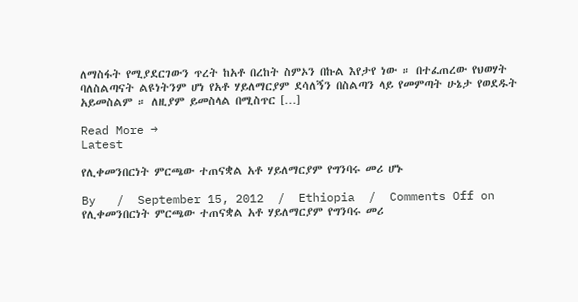ለማስፋት የሚያደርገውን ጥረት ከአቶ በረከት ስምኦን በኩል እየታየ ነው ። በተፈጠረው የህወሃት ባለስልጣናት ልዩነትንም ሆነ የአቶ ሃይለማርያም ደሳለኝን በስልጣን ላይ የመምጣት ሁኔታ የወደዱት አይመስልም ። ለዚያም ይመስላል በሚስጥር […]

Read More →
Latest

የሊቀመንበርነት ምርጫው ተጠናቋል አቶ ሃይለማርያም የግንባሩ መሪ ሆኑ

By   /  September 15, 2012  /  Ethiopia  /  Comments Off on የሊቀመንበርነት ምርጫው ተጠናቋል አቶ ሃይለማርያም የግንባሩ መሪ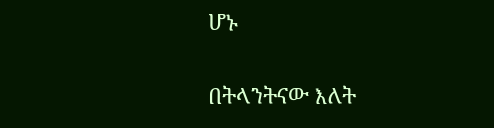ሆኑ

በትላንትናው እለት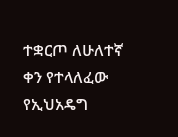ተቋርጦ ለሁለተኛ ቀን የተላለፈው የኢህአዴግ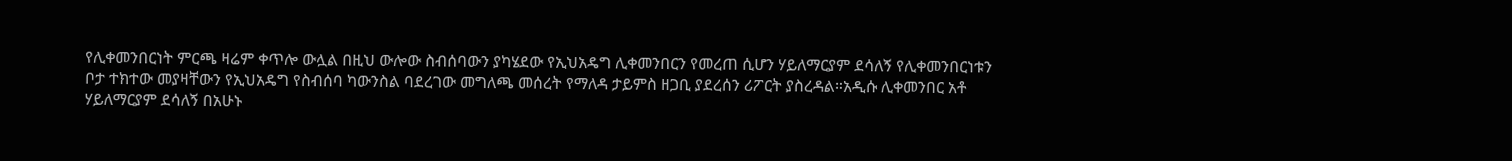የሊቀመንበርነት ምርጫ ዛሬም ቀጥሎ ውሏል በዚህ ውሎው ስብሰባውን ያካሄደው የኢህአዴግ ሊቀመንበርን የመረጠ ሲሆን ሃይለማርያም ደሳለኝ የሊቀመንበርነቱን ቦታ ተክተው መያዛቸውን የኢህአዴግ የስብሰባ ካውንስል ባደረገው መግለጫ መሰረት የማለዳ ታይምስ ዘጋቢ ያደረሰን ሪፖርት ያስረዳል።አዲሱ ሊቀመንበር አቶ ሃይለማርያም ደሳለኝ በአሁኑ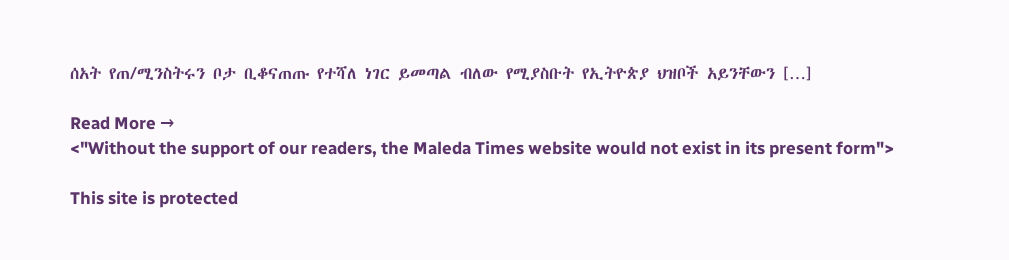ሰአት የጠ/ሚንስትሩን ቦታ ቢቆናጠጡ የተሻለ ነገር ይመጣል ብለው የሚያስቡት የኢትዮጵያ ህዝቦች አይንቸውን […]

Read More →
<"Without the support of our readers, the Maleda Times website would not exist in its present form">

This site is protected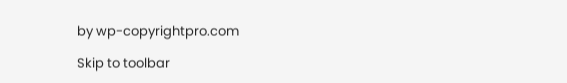by wp-copyrightpro.com

Skip to toolbar